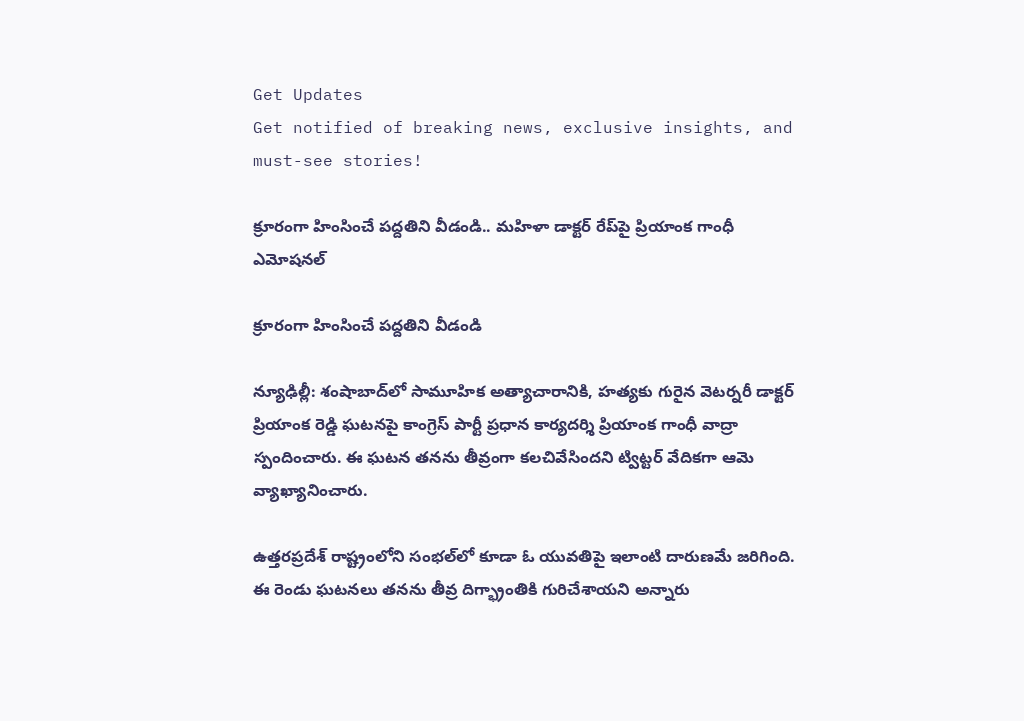Get Updates
Get notified of breaking news, exclusive insights, and must-see stories!

క్రూరంగా హింసించే పద్దతిని వీడండి.. మహిళా డాక్టర్ రేప్‌పై ప్రియాంక గాంధీ ఎమోషనల్

క్రూరంగా హింసించే పద్దతిని వీడండి

న్యూఢిల్లీ: శంషాబాద్‌లో సామూహిక అత్యాచారానికి, హత్యకు గురైన వెటర్నరీ డాక్టర్ ప్రియాంక రెడ్డి ఘటనపై కాంగ్రెస్ పార్టీ ప్రధాన కార్యదర్శి ప్రియాంక గాంధీ వాద్రా స్పందించారు. ఈ ఘటన తనను తీవ్రంగా కలచివేసిందని ట్విట్టర్ వేదికగా ఆమె వ్యాఖ్యానించారు.

ఉత్తరప్రదేశ్ రాష్ట్రంలోని సంభల్‌లో కూడా ఓ యువతిపై ఇలాంటి దారుణమే జరిగింది. ఈ రెండు ఘటనలు తనను తీవ్ర దిగ్భ్రాంతికి గురిచేశాయని అన్నారు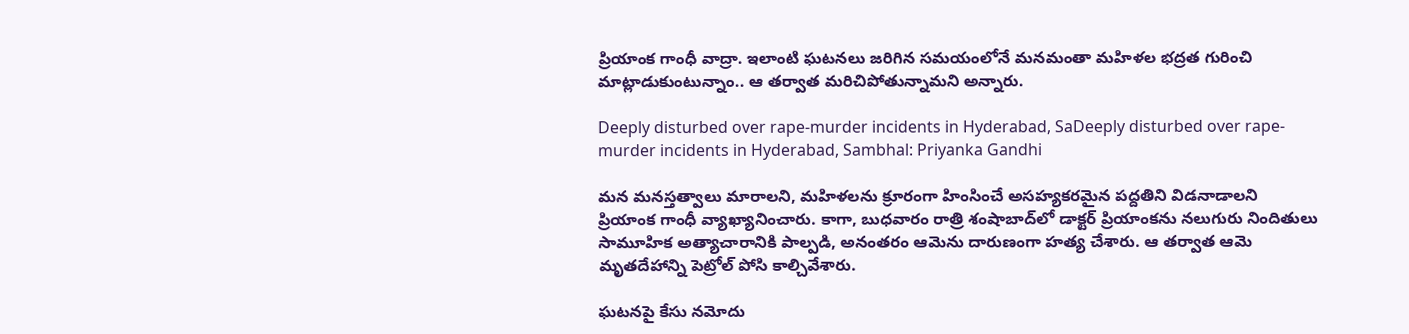ప్రియాంక గాంధీ వాద్రా. ఇలాంటి ఘటనలు జరిగిన సమయంలోనే మనమంతా మహిళల భద్రత గురించి మాట్లాడుకుంటున్నాం.. ఆ తర్వాత మరిచిపోతున్నామని అన్నారు.

Deeply disturbed over rape-murder incidents in Hyderabad, SaDeeply disturbed over rape-murder incidents in Hyderabad, Sambhal: Priyanka Gandhi

మన మనస్తత్వాలు మారాలని, మహిళలను క్రూరంగా హింసించే అసహ్యకరమైన పద్దతిని విడనాడాలని ప్రియాంక గాంధీ వ్యాఖ్యానించారు. కాగా, బుధవారం రాత్రి శంషాబాద్‌లో డాక్టర్ ప్రియాంకను నలుగురు నిందితులు సామూహిక అత్యాచారానికి పాల్పడి, అనంతరం ఆమెను దారుణంగా హత్య చేశారు. ఆ తర్వాత ఆమె మృతదేహాన్ని పెట్రోల్ పోసి కాల్చివేశారు.

ఘటనపై కేసు నమోదు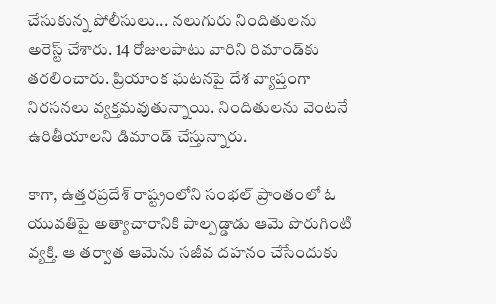చేసుకున్న పోలీసులు... నలుగురు నిందితులను అరెస్ట్ చేశారు. 14 రోజులపాటు వారిని రిమాండ్‌కు తరలించారు. ప్రియాంక ఘటనపై దేశ వ్యాప్తంగా నిరసనలు వ్యక్తమవుతున్నాయి. నిందితులను వెంటనే ఉరితీయాలని డిమాండ్ చేస్తున్నారు.

కాగా, ఉత్తరప్రదేశ్ రాష్ట్రంలోని సంభల్ ప్రాంతంలో ఓ యువతిపై అత్యాచారానికి పాల్పడ్డాడు ఆమె పొరుగింటి వ్యక్తి. ఆ తర్వాత ఆమెను సజీవ దహనం చేసేందుకు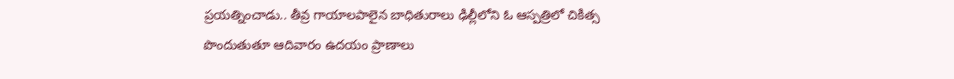ప్రయత్నించాడు.. తీవ్ర గాయాలపాలైన బాధితురాలు ఢిల్లీలోని ఓ ఆస్పత్రిలో చికిత్స పొందుతుతూ ఆదివారం ఉదయం ప్రాణాలు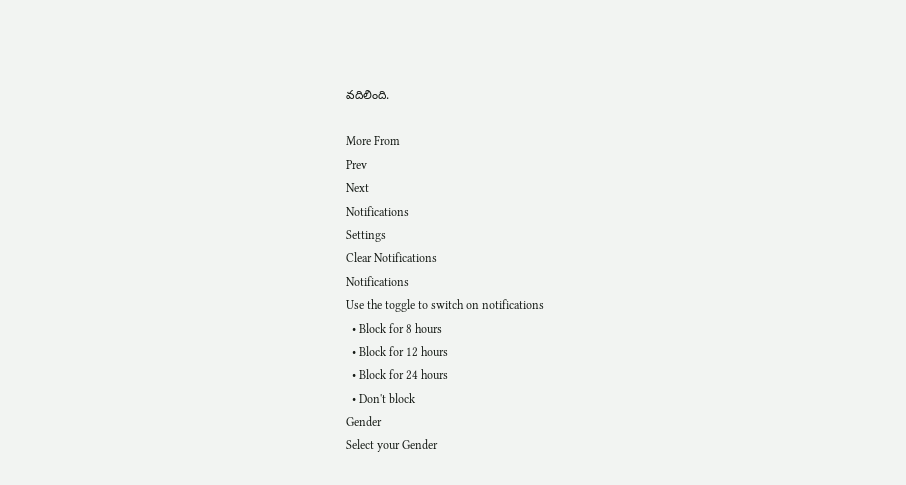వదిలింది.

More From
Prev
Next
Notifications
Settings
Clear Notifications
Notifications
Use the toggle to switch on notifications
  • Block for 8 hours
  • Block for 12 hours
  • Block for 24 hours
  • Don't block
Gender
Select your Gender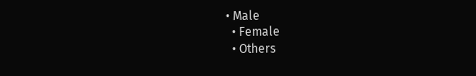• Male
  • Female
  • Others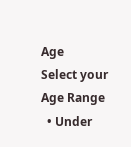Age
Select your Age Range
  • Under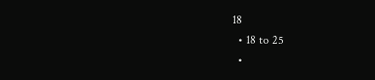18
  • 18 to 25
  •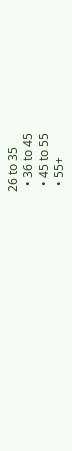26 to 35
  • 36 to 45
  • 45 to 55
  • 55+